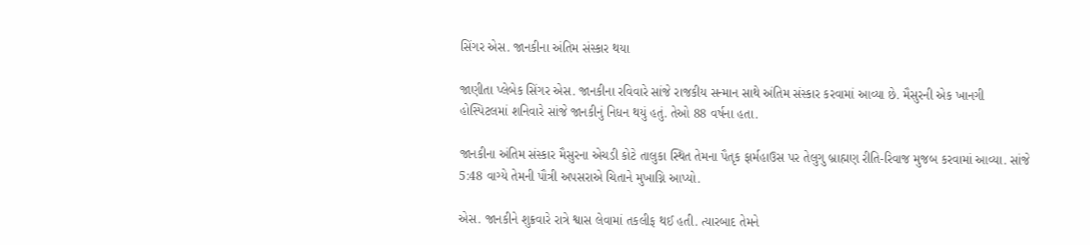સિંગર એસ. જાનકીના અંતિમ સંસ્કાર થયા

જાણીતા પ્લેબેક સિંગર એસ. જાનકીના રવિવારે સાંજે રાજકીય સન્માન સાથે અંતિમ સંસ્કાર કરવામાં આવ્યા છે. મૈસુરની એક ખાનગી હોસ્પિટલમાં શનિવારે સાંજે જાનકીનું નિધન થયું હતું. તેઓ 88 વર્ષના હતા.

જાનકીના અંતિમ સંસ્કાર મૈસુરના એચડી કોટે તાલુકા સ્થિત તેમના પૈતૃક ફાર્મહાઉસ પર તેલુગુ બ્રાહ્મણ રીતિ-રિવાજ મુજબ કરવામાં આવ્યા. સાંજે 5:48 વાગ્યે તેમની પૌત્રી અપસરાએ ચિતાને મુખાગ્નિ આપ્યો.

એસ. જાનકીને શુક્રવારે રાત્રે શ્વાસ લેવામાં તકલીફ થઈ હતી. ત્યારબાદ તેમને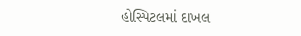હોસ્પિટલમાં દાખલ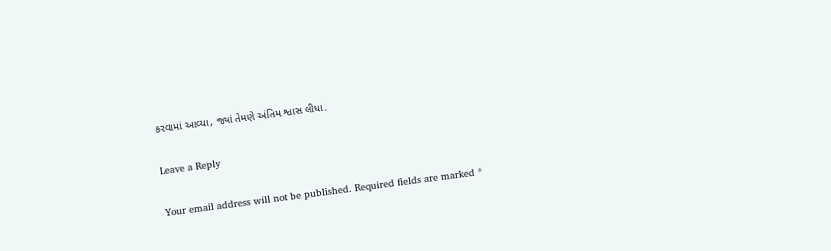કરવામાં આવ્યા, જ્યાં તેમણે અંતિમ શ્વાસ લીધા.

Leave a Reply

Your email address will not be published. Required fields are marked *